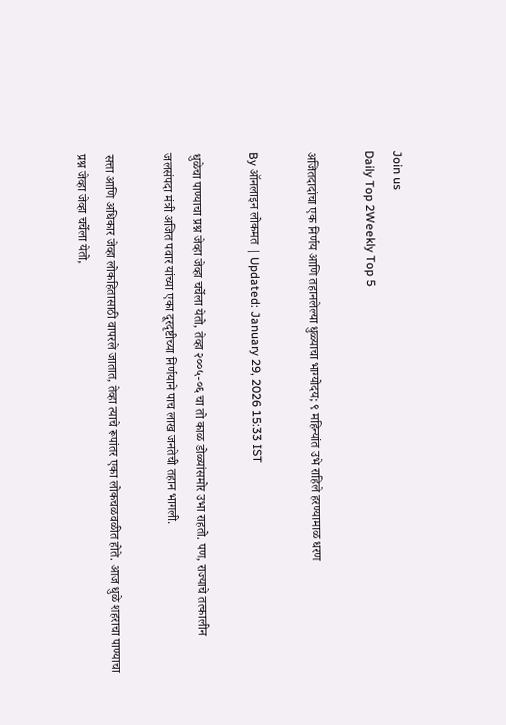Join us
Daily Top 2Weekly Top 5

अजितदादांचा एक निर्णय आणि तहानलेल्या धुळ्याचा भाग्योदय; ९ महिन्यांत उभे राहिले हरण्यामाळ धरण

By ऑनलाइन लोकमत | Updated: January 29, 2026 15:33 IST

धुळेचा पाण्याचा प्रश्न जेव्हा जेव्हा चर्चेला येतो, तेव्हा २००५-०६ चा तो काळ डोळ्यांसमोर उभा राहतो. पण, राज्याचे तत्कालीन जलसंपदा मंत्री अजित पवार यांच्या एका दूरदृष्टीच्या निर्णयाने पाच लाख जनतेची तहान भागली.

सत्ता आणि अधिकार जेव्हा लोकहितासाठी वापरले जातात, तेव्हा त्याचे रूपांतर एका लोकचळवळीत होते. आज धुळे शहराचा पाण्याचा प्रश्न जेव्हा जेव्हा चर्चेला येतो,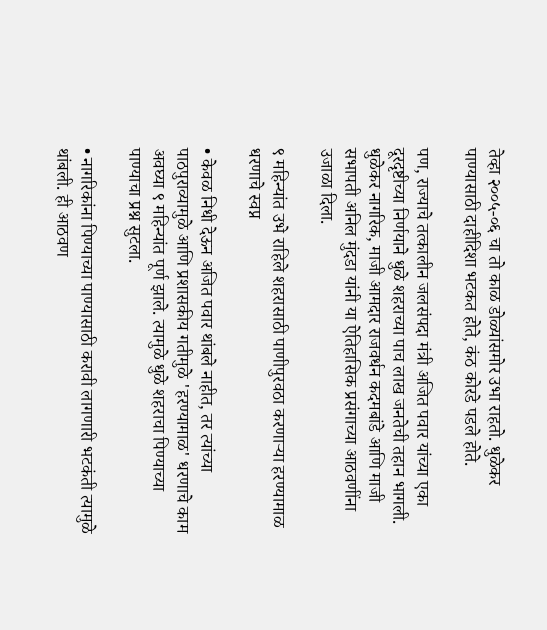तेव्हा २००५-०६ चा तो काळ डोळ्यांसमोर उभा राहतो. धुळेकर पाण्यासाठी दाहीदिशा भटकत होते, कंठ कोरडे पडले होते.

पण, राज्याचे तत्कालीन जलसंपदा मंत्री अजित पवार यांच्या एका दूरदृष्टीच्या निर्णयाने धुळे शहराच्या पाच लाख जनतेची तहान भागली. धुळेकर नागरिक, माजी आमदार राजवर्धन कदमबांडे आणि माजी सभापती अनिल मुंदडा यांनी या ऐतिहासिक प्रसंगाच्या आठवणींना उजाळा दिला.

९ महिन्यांत उभे राहिले शहरासाठी पाणीपुरवठा करणाऱ्या हरण्यामाळ धरणाचे स्वप्न

• केवळ निधी देऊन अजित पवार थांबले नाहीत, तर त्यांच्या पाठपुराव्यामुळे आणि प्रशासकीय गतीमुळे 'हरण्यामाळ' धरणाचे काम अवघ्या ९ महिन्यांत पूर्ण झाले. त्यामुळे धुळे शहराचा पिण्याच्या पाण्याचा प्रश्न सुटला.

• नागरिकांना पिण्याच्या पाण्यासाठी करावी लागणारी भटकंती त्यामुळे थांबली. ही आठवण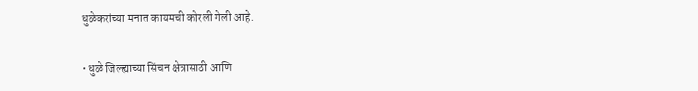धुळेकरांच्या मनात कायमची कोरली गेली आहे.

• धुळे जिल्ह्याच्या सिंचन क्षेत्रासाठी आणि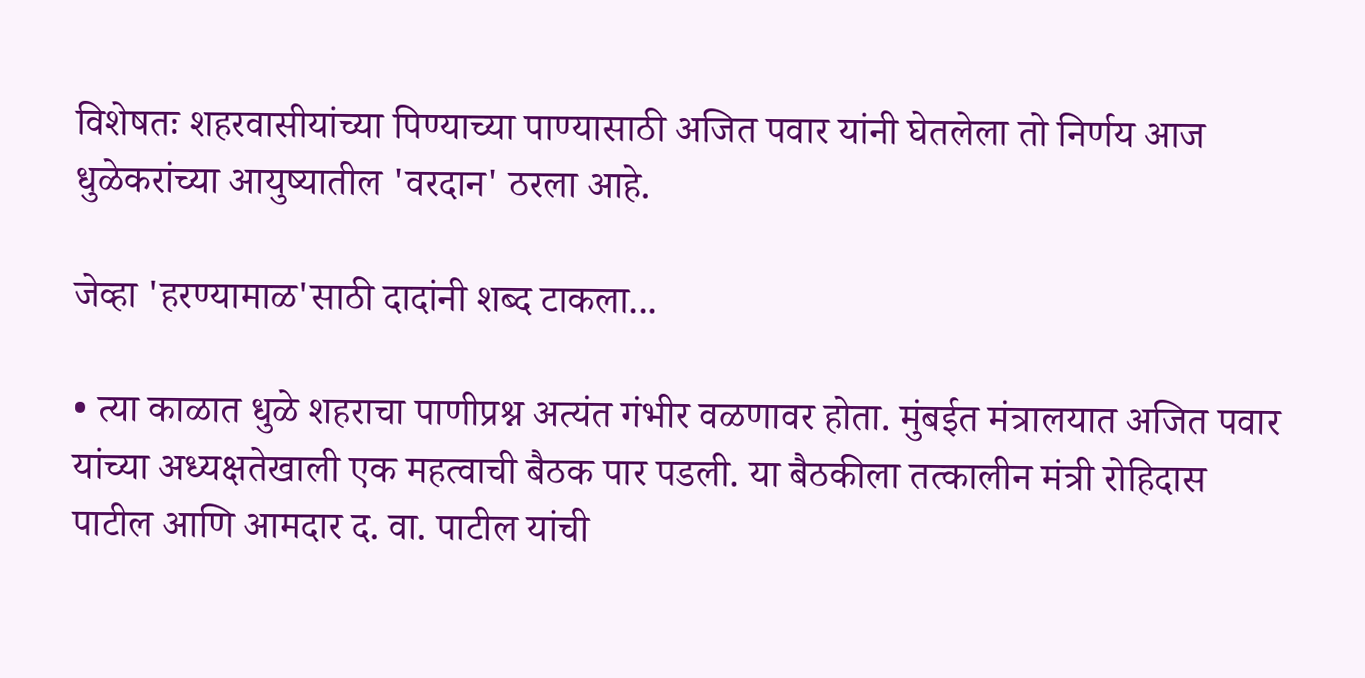विशेषतः शहरवासीयांच्या पिण्याच्या पाण्यासाठी अजित पवार यांनी घेतलेला तो निर्णय आज धुळेकरांच्या आयुष्यातील 'वरदान' ठरला आहे.

जेव्हा 'हरण्यामाळ'साठी दादांनी शब्द टाकला...

• त्या काळात धुळे शहराचा पाणीप्रश्न अत्यंत गंभीर वळणावर होता. मुंबईत मंत्रालयात अजित पवार यांच्या अध्यक्षतेखाली एक महत्वाची बैठक पार पडली. या बैठकीला तत्कालीन मंत्री रोहिदास पाटील आणि आमदार द. वा. पाटील यांची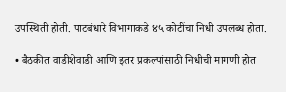उपस्थिती होती. पाटबंधारे विभागाकडे ४५ कोटींचा निधी उपलब्ध होता.

• बैठकीत वाडीशेवाडी आणि इतर प्रकल्पांसाठी निधीची मागणी होत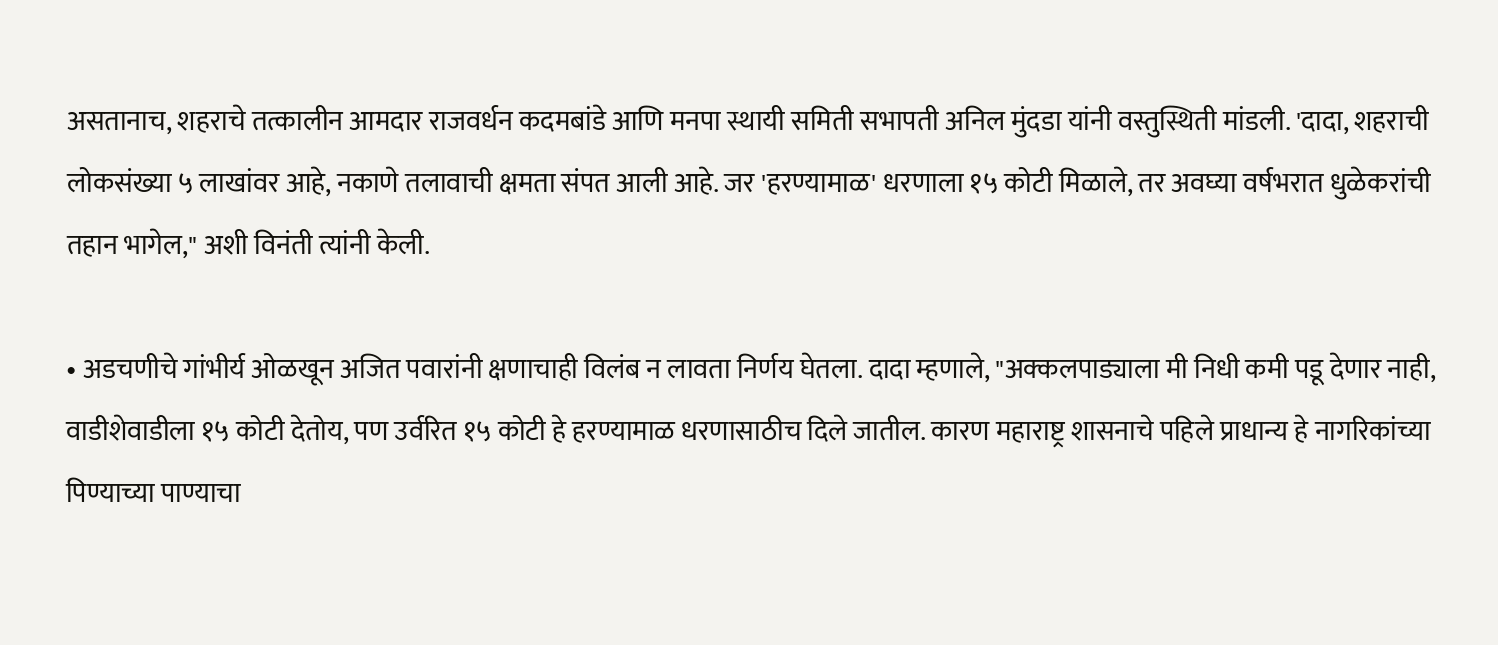असतानाच, शहराचे तत्कालीन आमदार राजवर्धन कदमबांडे आणि मनपा स्थायी समिती सभापती अनिल मुंदडा यांनी वस्तुस्थिती मांडली. 'दादा, शहराची लोकसंख्या ५ लाखांवर आहे, नकाणे तलावाची क्षमता संपत आली आहे. जर 'हरण्यामाळ' धरणाला १५ कोटी मिळाले, तर अवघ्या वर्षभरात धुळेकरांची तहान भागेल," अशी विनंती त्यांनी केली.

• अडचणीचे गांभीर्य ओळखून अजित पवारांनी क्षणाचाही विलंब न लावता निर्णय घेतला. दादा म्हणाले, "अक्कलपाड्याला मी निधी कमी पडू देणार नाही, वाडीशेवाडीला १५ कोटी देतोय, पण उर्वरित १५ कोटी हे हरण्यामाळ धरणासाठीच दिले जातील. कारण महाराष्ट्र शासनाचे पहिले प्राधान्य हे नागरिकांच्या पिण्याच्या पाण्याचा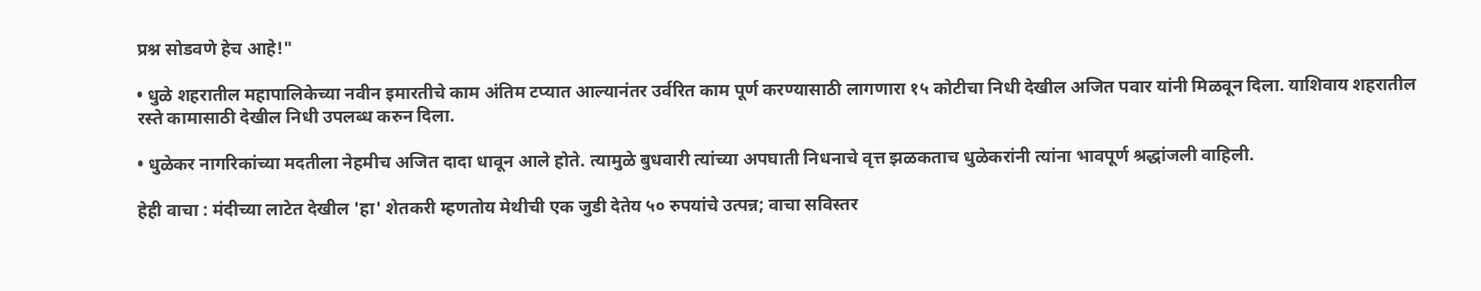प्रश्न सोडवणे हेच आहे!"

• धुळे शहरातील महापालिकेच्या नवीन इमारतीचे काम अंतिम टप्यात आल्यानंतर उर्वरित काम पूर्ण करण्यासाठी लागणारा १५ कोटीचा निधी देखील अजित पवार यांनी मिळवून दिला. याशिवाय शहरातील रस्ते कामासाठी देखील निधी उपलब्ध करुन दिला.

• धुळेकर नागरिकांच्या मदतीला नेहमीच अजित दादा धावून आले होते. त्यामुळे बुधवारी त्यांच्या अपघाती निधनाचे वृत्त झळकताच धुळेकरांनी त्यांना भावपूर्ण श्रद्धांजली वाहिली.

हेही वाचा : मंदीच्या लाटेत देखील 'हा' शेतकरी म्हणतोय मेथीची एक जुडी देतेय ५० रुपयांचे उत्पन्न; वाचा सविस्तर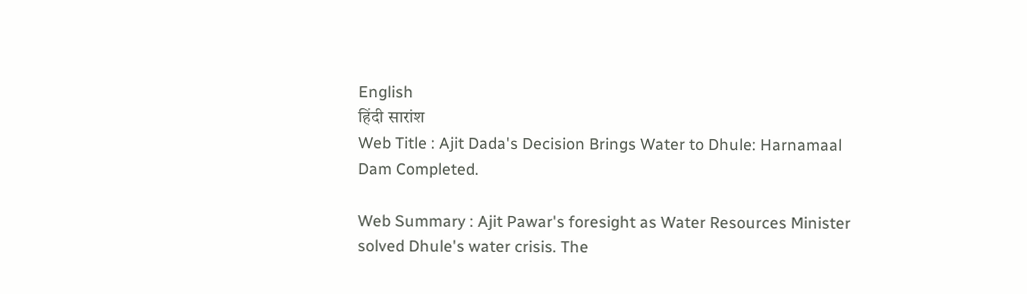English
हिंदी सारांश
Web Title : Ajit Dada's Decision Brings Water to Dhule: Harnamaal Dam Completed.

Web Summary : Ajit Pawar's foresight as Water Resources Minister solved Dhule's water crisis. The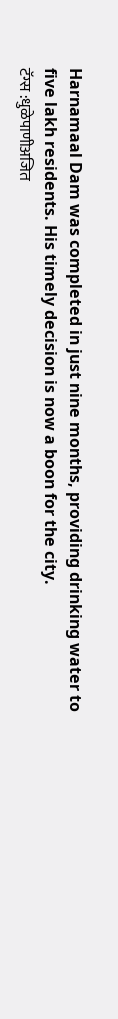Harnamaal Dam was completed in just nine months, providing drinking water to five lakh residents. His timely decision is now a boon for the city.
टॅग्स :धुळेपाणीअजित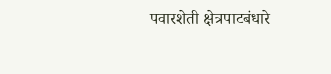पवारशेती क्षेत्रपाटबंधारे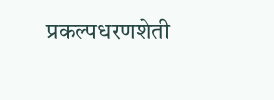प्रकल्पधरणशेती